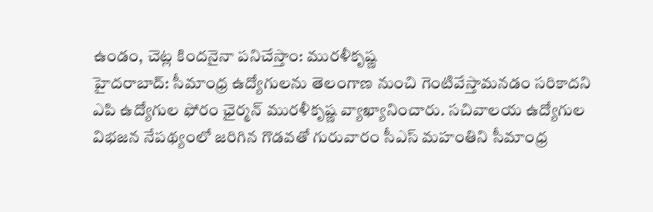ఉండం, చెట్ల కిందనైనా పనిచేస్తాం: మురళీకృష్ణ
హైదరాబాద్: సీమాంధ్ర ఉద్యోగులను తెలంగాణ నుంచి గెంటివేస్తామనడం సరికాదని ఎపి ఉద్యోగుల ఫోరం ఛైర్మన్ మురళీకృష్ణ వ్యాఖ్యానించారు. సచివాలయ ఉద్యోగుల విభజన నేపథ్యంలో జరిగిన గొడవతో గురువారం సీఎస్ మహంతిని సీమాంధ్ర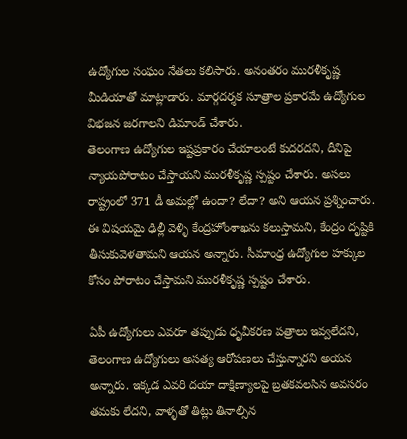ఉద్యోగుల సంఘం నేతలు కలిసారు. అనంతరం మురళీకృష్ణ మీడియాతో మాట్లాడారు. మార్గదర్శక సూత్రాల ప్రకారమే ఉద్యోగుల విభజన జరగాలని డిమాండ్ చేశారు.
తెలంగాణ ఉద్యోగుల ఇష్టప్రకారం చేయాలంటే కుదరదని, దీనిపై న్యాయపోరాటం చేస్తాయని మురళీకృష్ణ స్పష్టం చేశారు. అసలు రాష్ట్రంలో 371 డీ అమల్లో ఉందా? లేదా? అని ఆయన ప్రశ్నించారు. ఈ విషయమై ఢిల్లీ వెళ్ళి కేంద్రహోంశాఖను కలుస్తామని, కేంద్రం దృష్టికి తీసుకువెళతామని ఆయన అన్నారు. సీమాంధ్ర ఉద్యోగుల హక్కుల కోసం పోరాటం చేస్తామని మురళీకృష్ణ స్పష్టం చేశారు.

ఏపీ ఉద్యోగులు ఎవరూ తప్పుడు ధృవీకరణ పత్రాలు ఇవ్వలేదని, తెలంగాణ ఉద్యోగులు అసత్య ఆరోపణలు చేస్తున్నారని అయన అన్నారు. ఇక్కడ ఎవరి దయా దాక్షిణ్యాలపై బ్రతకవలసిన అవసరం తమకు లేదని, వాళ్ళతో తిట్లు తినాల్సిన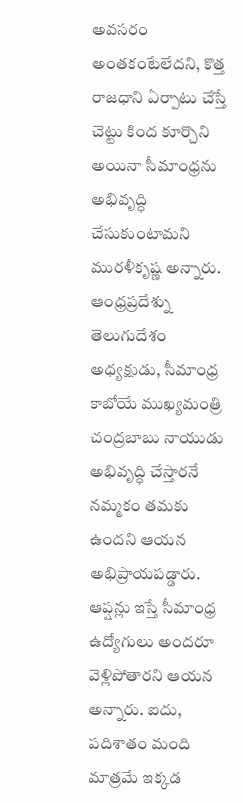అవసరం అంతకంటేలేదని, కొత్త రాజధాని ఏర్పాటు చేస్తే చెట్టు కింద కూర్చొని అయినా సీమాంధ్రను అభివృద్ధి చేసుకుంటామని మురళీకృష్ణ అన్నారు.
ఆంధ్రప్రదేశ్ను తెలుగుదేశం అధ్యక్షుడు, సీమాంధ్ర కాబోయే ముఖ్యమంత్రి చంద్రబాబు నాయుడు అభివృద్ధి చేస్తారనే నమ్మకం తమకు ఉందని ఆయన అభిప్రాయపడ్డారు. ఆప్షన్లు ఇస్తే సీమాంధ్ర ఉద్యోగులు అందరూ వెళ్లిపోతారని ఆయన అన్నారు. ఐదు, పదిశాతం మంది మాత్రమే ఇక్కడ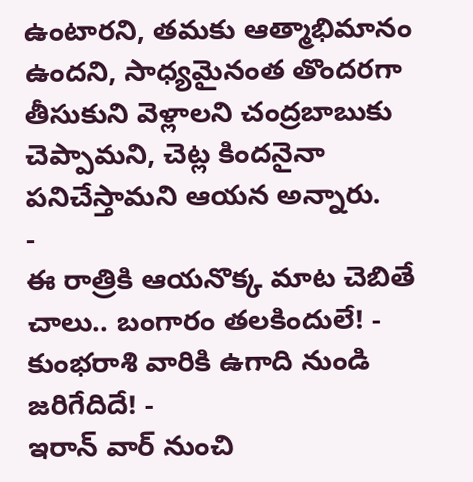ఉంటారని, తమకు ఆత్మాభిమానం ఉందని, సాధ్యమైనంత తొందరగా తీసుకుని వెళ్లాలని చంద్రబాబుకు చెప్పామని, చెట్ల కిందనైనా పనిచేస్తామని ఆయన అన్నారు.
-
ఈ రాత్రికి ఆయనొక్క మాట చెబితే చాలు.. బంగారం తలకిందులే! -
కుంభరాశి వారికి ఉగాది నుండి జరిగేదిదే! -
ఇరాన్ వార్ నుంచి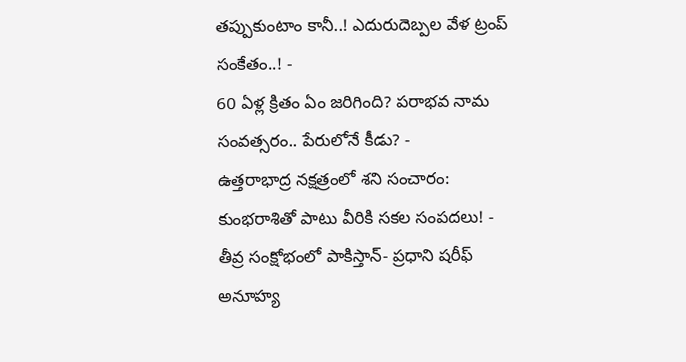తప్పుకుంటాం కానీ..! ఎదురుదెబ్పల వేళ ట్రంప్ సంకేతం..! -
60 ఏళ్ల క్రితం ఏం జరిగింది? పరాభవ నామ సంవత్సరం.. పేరులోనే కీడు? -
ఉత్తరాభాద్ర నక్షత్రంలో శని సంచారం: కుంభరాశితో పాటు వీరికి సకల సంపదలు! -
తీవ్ర సంక్షోభంలో పాకిస్తాన్- ప్రధాని షరీఫ్ అనూహ్య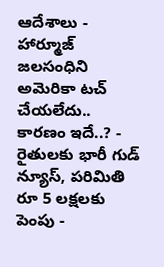ఆదేశాలు -
హార్మూజ్ జలసంధిని అమెరికా టచ్ చేయలేదు.. కారణం ఇదే..? -
రైతులకు భారీ గుడ్ న్యూస్, పరిమితి రూ 5 లక్షలకు పెంపు -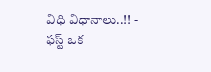విధి విధానాలు..!! -
ఫస్ట్ ఒక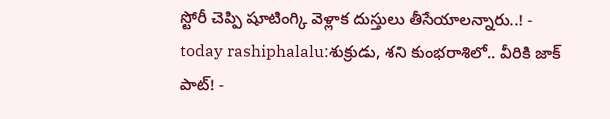స్టోరీ చెప్పి షూటింగ్కి వెళ్లాక దుస్తులు తీసేయాలన్నారు..! -
today rashiphalalu:శుక్రుడు, శని కుంభరాశిలో.. వీరికి జాక్ పాట్! -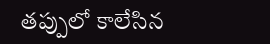తప్పులో కాలేసిన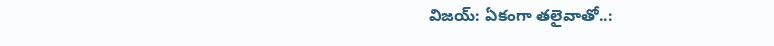విజయ్: ఏకంగా తలైవాతో..: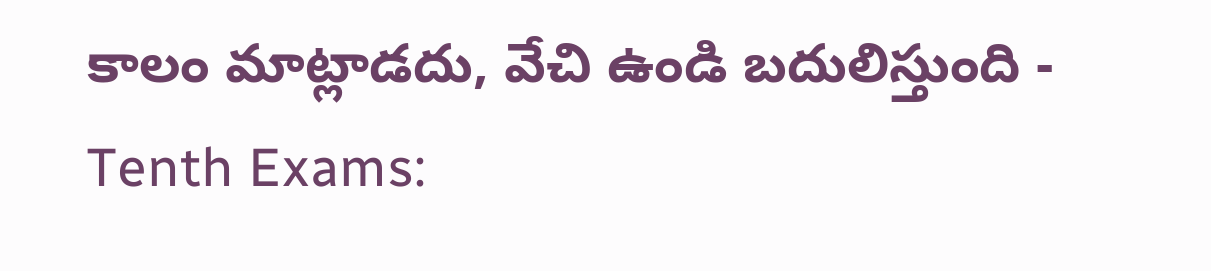కాలం మాట్లాడదు, వేచి ఉండి బదులిస్తుంది -
Tenth Exams: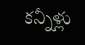కన్నీళ్లు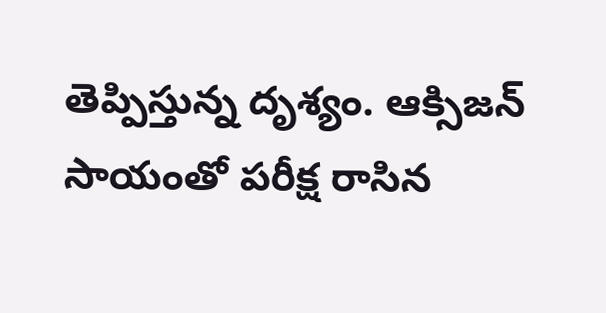తెప్పిస్తున్న దృశ్యం. ఆక్సిజన్ సాయంతో పరీక్ష రాసిన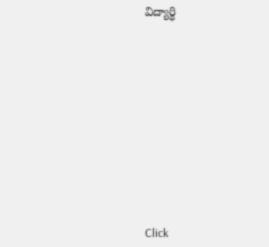విద్యార్ధి












Click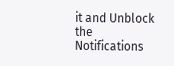it and Unblock the Notifications